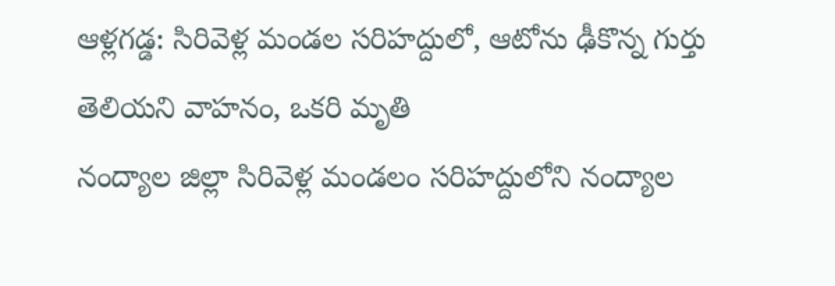ఆళ్లగడ్డ: సిరివెళ్ల మండల సరిహద్దులో, ఆటోను ఢీకొన్న గుర్తు తెలియని వాహనం, ఒకరి మృతి
నంద్యాల జిల్లా సిరివెళ్ల మండలం సరిహద్దులోని నంద్యాల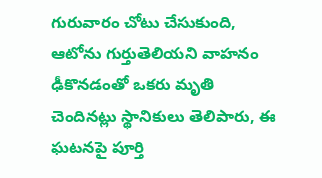గురువారం చోటు చేసుకుంది, ఆటోను గుర్తుతెలియని వాహనం ఢీకొనడంతో ఒకరు మృతి చెందినట్లు స్థానికులు తెలిపారు, ఈ ఘటనపై పూర్తి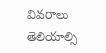వివరాలు తెలియాల్సి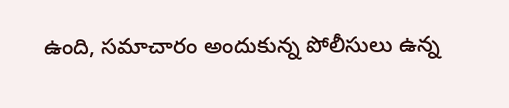ఉంది, సమాచారం అందుకున్న పోలీసులు ఉన్న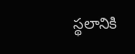స్థలానికి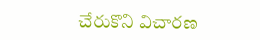చేరుకొని విచారణ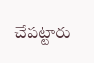చేపట్టారు